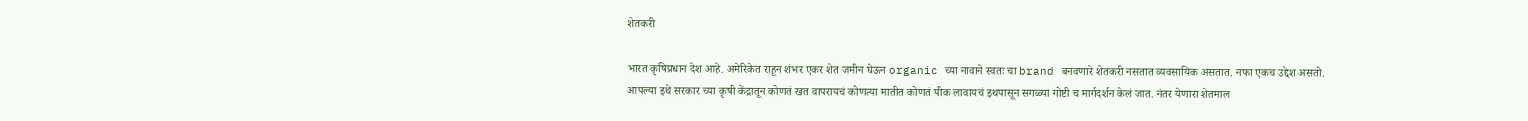शेतकरी

भारत कृषिप्रधान देश आहे. अमेरिकेत राहून शंभर एकर शेत जमीन घेऊन organic च्या नावाने स्वतः चा brand बनवणारे शेतकरी नसतात व्यवसायिक असतात. नफा एकच उद्देश असतो.
आपल्या इथे सरकार च्या कृषी केंद्रातून कोणतं खत वापरायचं कोणत्या मातीत कोणतं पीक लावायचं इथपासून सगळ्या गोष्टी च मार्गदर्शन केलं जात. नंतर येणारा शेतमाल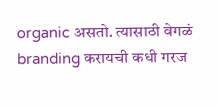organic असतो. त्यासाठी वेगळं branding करायची कधी गरज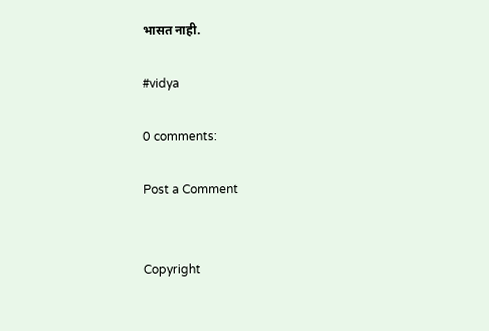भासत नाही.

#vidya

0 comments:

Post a Comment


Copyright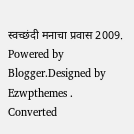स्वच्छंदी मनाचा प्रवास 2009. Powered by Blogger.Designed by Ezwpthemes .
Converted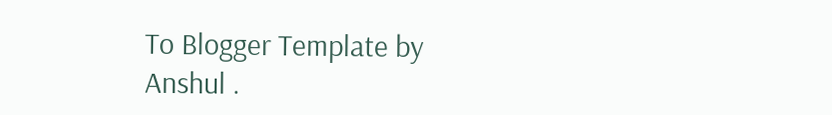To Blogger Template by Anshul .